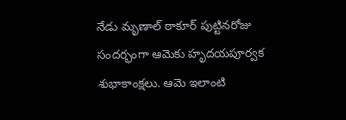నేడు మృణాల్ ఠాకూర్ పుట్టినరోజు సందర్భంగా ఆమెకు హృదయపూర్వక శుభాకాంక్షలు. ఆమె ఇలాంటి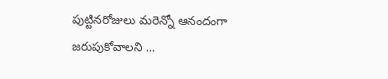పుట్టినరోజులు మరెన్నో ఆనందంగా జరుపుకోవాలని ...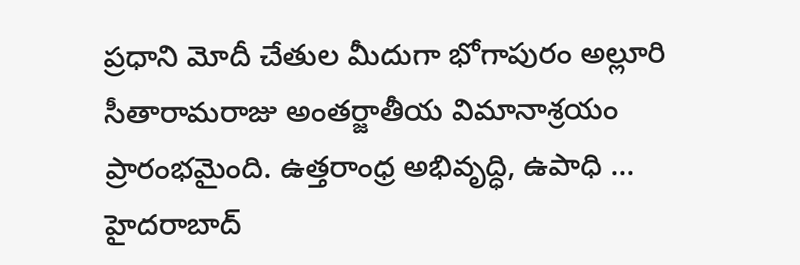ప్రధాని మోదీ చేతుల మీదుగా భోగాపురం అల్లూరి సీతారామరాజు అంతర్జాతీయ విమానాశ్రయం ప్రారంభమైంది. ఉత్తరాంధ్ర అభివృద్ధి, ఉపాధి ...
హైదరాబాద్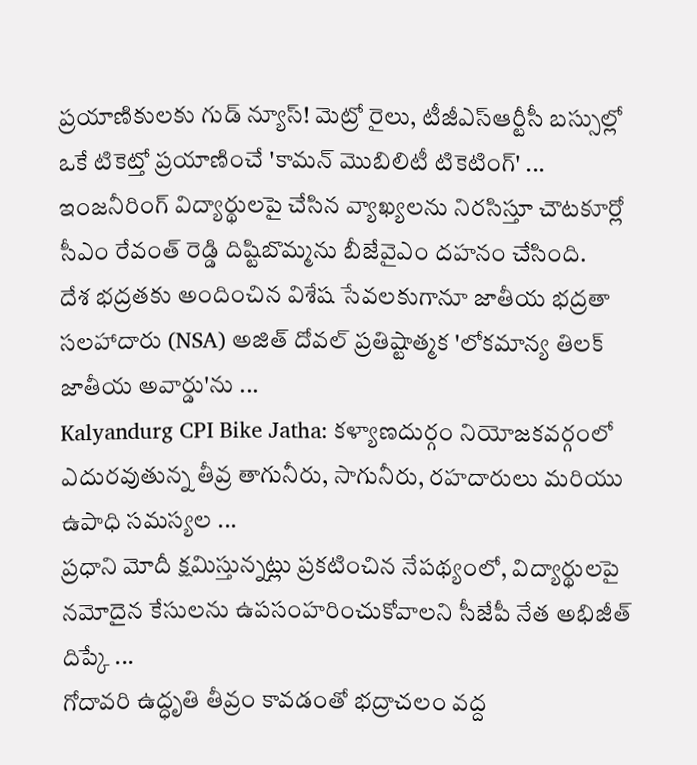ప్రయాణికులకు గుడ్ న్యూస్! మెట్రో రైలు, టీజీఎస్ఆర్టీసీ బస్సుల్లో ఒకే టికెట్తో ప్రయాణించే 'కామన్ మొబిలిటీ టికెటింగ్' ...
ఇంజనీరింగ్ విద్యార్థులపై చేసిన వ్యాఖ్యలను నిరసిస్తూ చౌటకూర్లో సీఎం రేవంత్ రెడ్డి దిష్టిబొమ్మను బీజేవైఎం దహనం చేసింది.
దేశ భద్రతకు అందించిన విశేష సేవలకుగానూ జాతీయ భద్రతా సలహాదారు (NSA) అజిత్ దోవల్ ప్రతిష్టాత్మక 'లోకమాన్య తిలక్ జాతీయ అవార్డు'ను ...
Kalyandurg CPI Bike Jatha: కళ్యాణదుర్గం నియోజకవర్గంలో ఎదురవుతున్న తీవ్ర తాగునీరు, సాగునీరు, రహదారులు మరియు ఉపాధి సమస్యల ...
ప్రధాని మోదీ క్షమిస్తున్నట్లు ప్రకటించిన నేపథ్యంలో, విద్యార్థులపై నమోదైన కేసులను ఉపసంహరించుకోవాలని సీజేపీ నేత అభిజీత్ దిప్కే ...
గోదావరి ఉద్ధృతి తీవ్రం కావడంతో భద్రాచలం వద్ద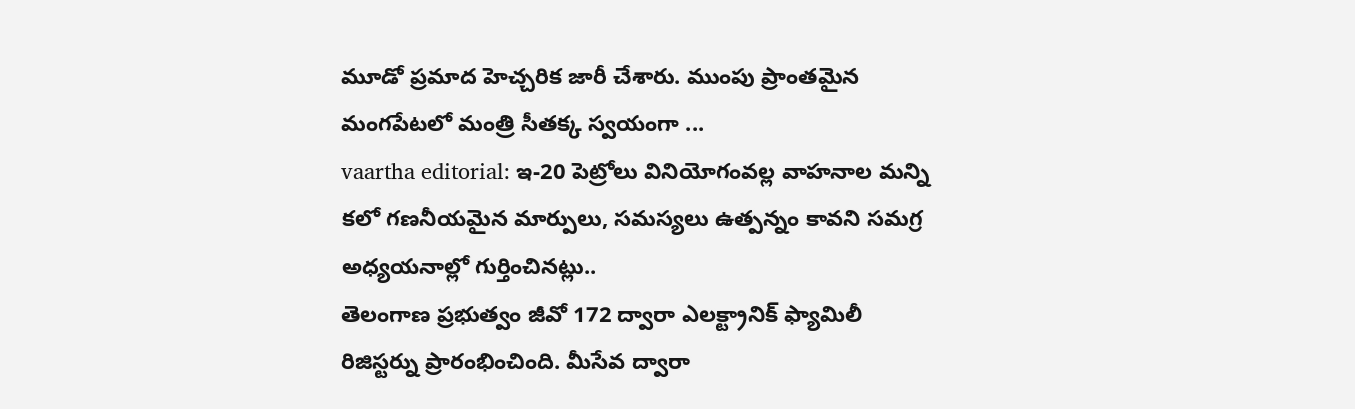మూడో ప్రమాద హెచ్చరిక జారీ చేశారు. ముంపు ప్రాంతమైన మంగపేటలో మంత్రి సీతక్క స్వయంగా ...
vaartha editorial: ఇ-20 పెట్రోలు వినియోగంవల్ల వాహనాల మన్ని కలో గణనీయమైన మార్పులు, సమస్యలు ఉత్పన్నం కావని సమగ్ర అధ్యయనాల్లో గుర్తించినట్లు..
తెలంగాణ ప్రభుత్వం జీవో 172 ద్వారా ఎలక్ట్రానిక్ ఫ్యామిలీ రిజిస్టర్ను ప్రారంభించింది. మీసేవ ద్వారా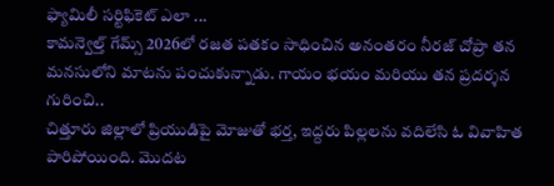ఫ్యామిలీ సర్టిఫికెట్ ఎలా ...
కామన్వెల్త్ గేమ్స్ 2026లో రజత పతకం సాధించిన అనంతరం నీరజ్ చోప్రా తన మనసులోని మాటను పంచుకున్నాడు. గాయం భయం మరియు తన ప్రదర్శన గురించి..
చిత్తూరు జిల్లాలో ప్రియుడిపై మోజుతో భర్త, ఇద్దరు పిల్లలను వదిలేసి ఓ వివాహిత పారిపోయింది. మొదట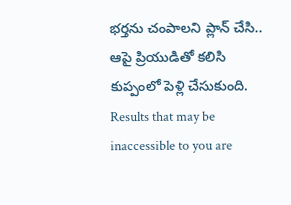భర్తను చంపాలని ప్లాన్ చేసి.. ఆపై ప్రియుడితో కలిసి కుప్పంలో పెళ్లి చేసుకుంది.
Results that may be inaccessible to you are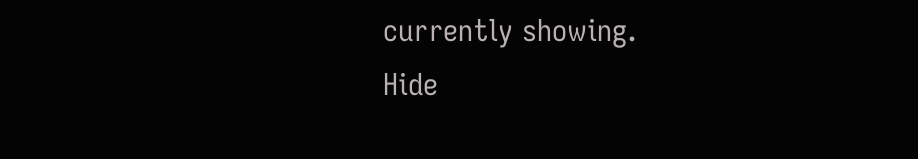currently showing.
Hide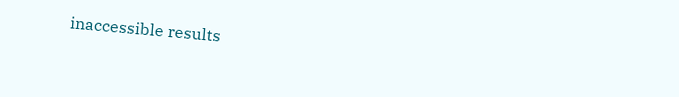inaccessible results